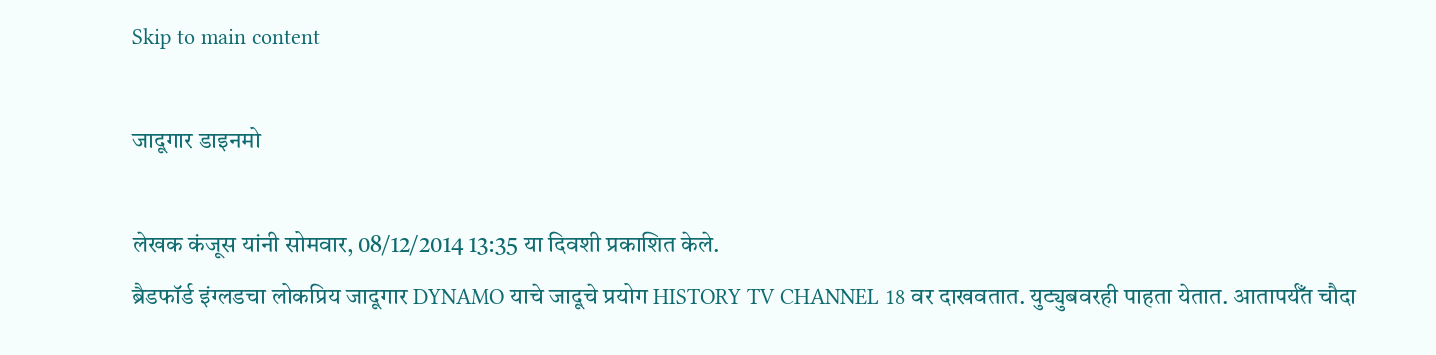Skip to main content

जादूगार डाइनमो

लेखक कंजूस यांनी सोमवार, 08/12/2014 13:35 या दिवशी प्रकाशित केले.
ब्रैडफॉर्ड इंग्लडचा लोकप्रिय जादूगार DYNAMO याचे जादूचे प्रयोग HISTORY TV CHANNEL 18 वर दाखवतात. युट्युबवरही पाहता येतात. आतापर्यँत चौदा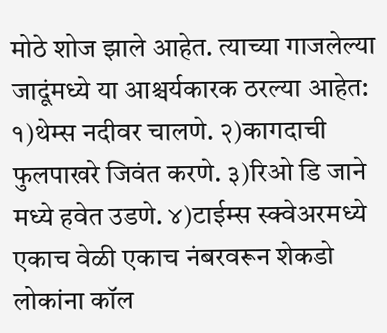मोठे शोज झाले आहेत. त्याच्या गाजलेल्या जादूंमध्ये या आश्चर्यकारक ठरल्या आहेत: १)थेम्स नदीवर चालणे. २)कागदाची फुलपाखरे जिवंत करणे. ३)रिओ डि जाने मध्ये हवेत उडणे. ४)टाईम्स स्क्वेअरमध्ये एकाच वेळी एकाच नंबरवरून शेकडो लोकांना कॉल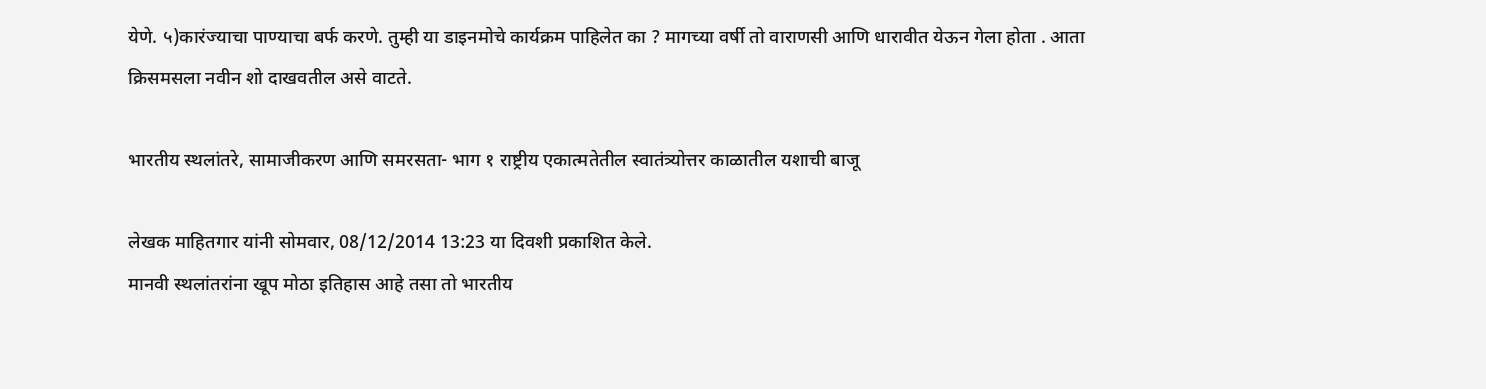येणे. ५)कारंज्याचा पाण्याचा बर्फ करणे. तुम्ही या डाइनमोचे कार्यक्रम पाहिलेत का ? मागच्या वर्षी तो वाराणसी आणि धारावीत येऊन गेला होता . आता क्रिसमसला नवीन शो दाखवतील असे वाटते.

भारतीय स्थलांतरे, सामाजीकरण आणि समरसता- भाग १ राष्ट्रीय एकात्मतेतील स्वातंत्र्योत्तर काळातील यशाची बाजू

लेखक माहितगार यांनी सोमवार, 08/12/2014 13:23 या दिवशी प्रकाशित केले.
मानवी स्थलांतरांना खूप मोठा इतिहास आहे तसा तो भारतीय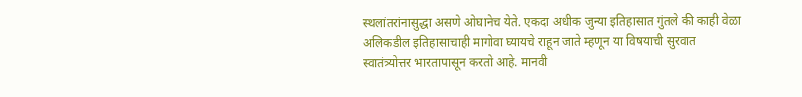स्थलांतरांनासुद्धा असणे ओघानेच येते. एकदा अधीक जुन्या इतिहासात गुंतले की काही वेळा अलिकडील इतिहासाचाही मागोवा घ्यायचे राहून जाते म्हणून या विषयाची सुरवात स्वातंत्र्योत्तर भारतापासून करतो आहे. मानवी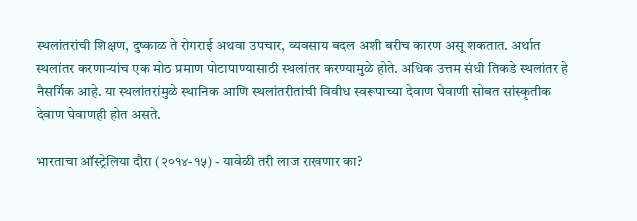स्थलांतरांची शिक्षण, दुष्काळ ते रोगराई अथवा उपचार, व्यवसाय बदल अशी बरीच कारण असू शकतात. अर्थात स्थलांतर करणार्‍यांच एक मोठ प्रमाण पोटापाण्यासाठी स्थलांतर करण्यामुळे होते. अधिक उत्तम संधी तिकडे स्थलांतर हे नैसर्गिक आहे. या स्थलांतरांमुळे स्थानिक आणि स्थलांतरीतांची विवीध स्वरूपाच्या देवाण घेवाणी सोबत सांस्कृतीक देवाण घेवाणही होत असते.

भारताचा ऑस्ट्रेलिया दौरा (२०१४-१५) - यावेळी तरी लाज राखणार का?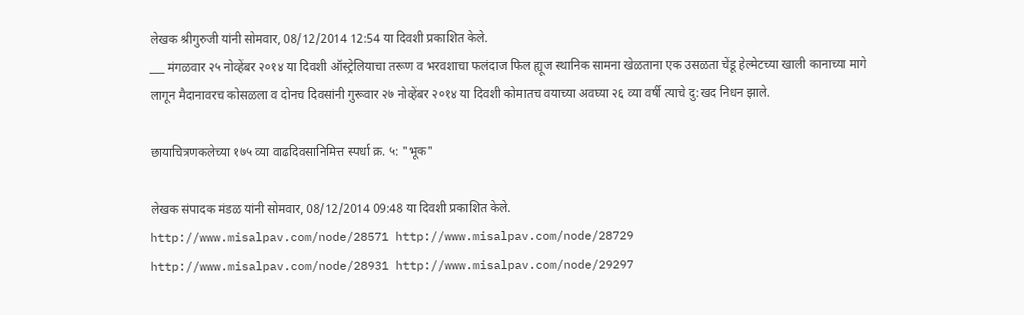लेखक श्रीगुरुजी यांनी सोमवार, 08/12/2014 12:54 या दिवशी प्रकाशित केले.
___ मंगळवार २५ नोव्हेंबर २०१४ या दिवशी ऑस्ट्रेलियाचा तरूण व भरवशाचा फलंदाज फिल ह्यूज स्थानिक सामना खेळताना एक उसळता चेंडू हेल्मेटच्या खाली कानाच्या मागे लागून मैदानावरच कोसळला व दोनच दिवसांनी गुरूवार २७ नोव्हेंबर २०१४ या दिवशी कोमातच वयाच्या अवघ्या २६ व्या वर्षी त्याचे दु:खद निधन झाले.

छायाचित्रणकलेच्या १७५ व्या वाढदिवसानिमित्त स्पर्धा क्र. ५: "भूक"

लेखक संपादक मंडळ यांनी सोमवार, 08/12/2014 09:48 या दिवशी प्रकाशित केले.
http://www.misalpav.com/node/28571 http://www.misalpav.com/node/28729 http://www.misalpav.com/node/28931 http://www.misalpav.com/node/29297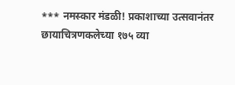*** नमस्कार मंडळी! प्रकाशाच्या उत्सवानंतर छायाचित्रणकलेच्या १७५ व्या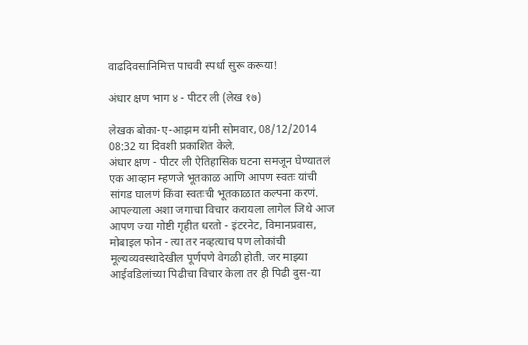वाढदिवसानिमित्त पाचवी स्पर्धा सुरू करूया!

अंधार क्षण भाग ४ - पीटर ली (लेख १७)

लेखक बोका-ए-आझम यांनी सोमवार, 08/12/2014 08:32 या दिवशी प्रकाशित केले.
अंधार क्षण - पीटर ली ऐतिहासिक घटना समजून घेण्यातलं एक आव्हान म्हणजे भूतकाळ आणि आपण स्वतः यांची सांगड घालणं किंवा स्वतःची भूतकाळात कल्पना करणं. आपल्याला अशा जगाचा विचार करायला लागेल जिथे आज आपण ज्या गोष्टी गृहीत धरतो - इंटरनेट, विमानप्रवास, मोबाइल फोन - त्या तर नव्हत्याच पण लोकांची मूल्यव्यवस्थादेखील पूर्णपणे वेगळी होती. जर माझ्या आईवडिलांच्या पिढीचा विचार केला तर ही पिढी दुस-या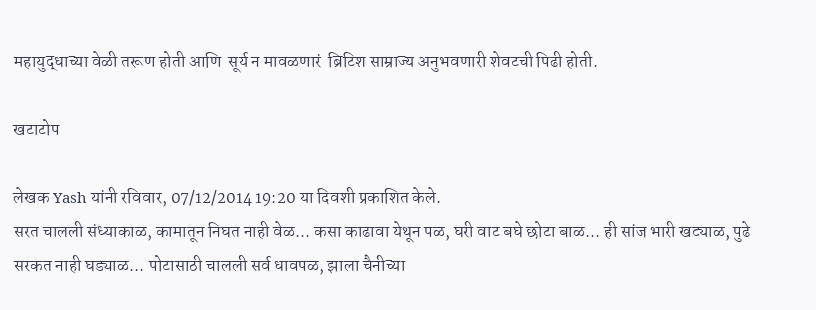महायुद्धाच्या वेळी तरूण होती आणि  सूर्य न मावळणारं  ब्रिटिश साम्राज्य अनुभवणारी शेवटची पिढी होती.

खटाटोप

लेखक Yash यांनी रविवार, 07/12/2014 19:20 या दिवशी प्रकाशित केले.
सरत चालली संध्याकाळ, कामातून निघत नाही वेळ... कसा काढावा येथून पळ, घरी वाट बघे छोटा बाळ... ही सांज भारी खट्याळ, पुढे सरकत नाही घड्याळ... पोटासाठी चालली सर्व धावपळ, झाला चैनीच्या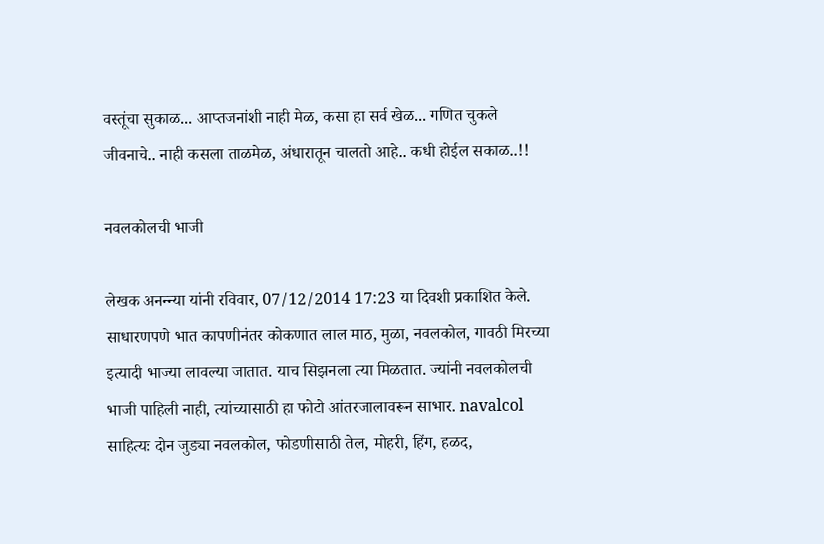वस्तूंचा सुकाळ... आप्तजनांशी नाही मेळ, कसा हा सर्व खेळ... गणित चुकले जीवनाचे.. नाही कसला ताळमेळ, अंधारातून चालतो आहे.. कधी होईल सकाळ..!!

नवलकोलची भाजी

लेखक अनन्न्या यांनी रविवार, 07/12/2014 17:23 या दिवशी प्रकाशित केले.
साधारणपणे भात कापणीनंतर कोकणात लाल माठ, मुळा, नवलकोल, गावठी मिरच्या इत्यादी भाज्या लावल्या जातात. याच सिझनला त्या मिळतात. ज्यांनी नवलकोलची भाजी पाहिली नाही, त्यांच्यासाठी हा फोटो आंतरजालावरून साभार. navalcol साहित्यः दोन जुड्या नवलकोल, फोडणीसाठी तेल, मोहरी, हिंग, हळद,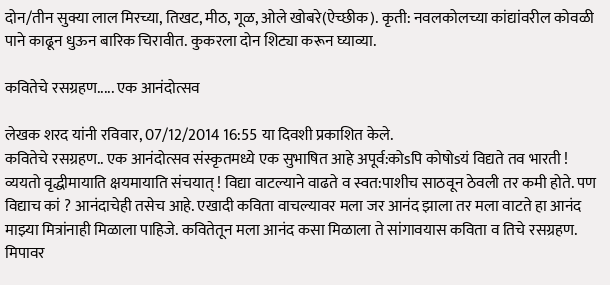दोन/तीन सुक्या लाल मिरच्या, तिखट, मीठ, गूळ, ओले खोबरे(ऐच्छीक). कृती: नवलकोलच्या कांद्यांवरील कोवळी पाने काढून धुऊन बारिक चिरावीत. कुकरला दोन शिट्या करून घ्याव्या.

कवितेचे रसग्रहण..... एक आनंदोत्सव

लेखक शरद यांनी रविवार, 07/12/2014 16:55 या दिवशी प्रकाशित केले.
कवितेचे रसग्रहण.. एक आनंदोत्सव संस्कृतमध्ये एक सुभाषित आहे अपूर्व:कोsपि कोषोsयं विद्यते तव भारती ! व्ययतो वृद्धीमायाति क्षयमायाति संचयात् ! विद्या वाटल्याने वाढते व स्वत:पाशीच साठवून ठेवली तर कमी होते. पण विद्याच कां ? आनंदाचेही तसेच आहे. एखादी कविता वाचल्यावर मला जर आनंद झाला तर मला वाटते हा आनंद माझ्या मित्रांनाही मिळाला पाहिजे. कवितेतून मला आनंद कसा मिळाला ते सांगावयास कविता व तिचे रसग्रहण. मिपावर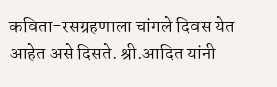कविता-रसग्रहणाला चांगले दिवस येत आहेत असे दिसते. श्री.आदित यांनी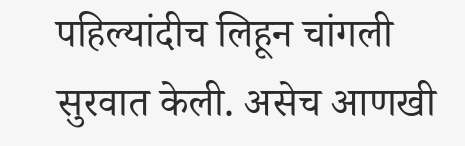पहिल्यांदीच लिहून चांगली सुरवात केली. असेच आणखी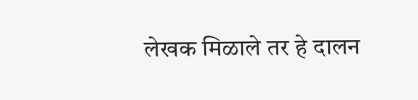लेखक मिळाले तर हे दालन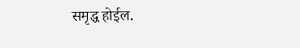समृद्ध होईल.